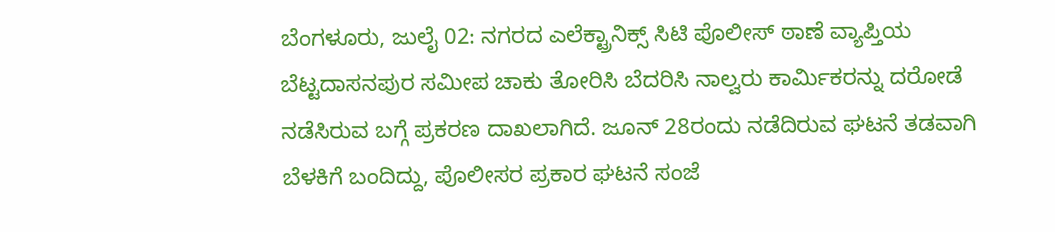ಬೆಂಗಳೂರು, ಜುಲೈ 02: ನಗರದ ಎಲೆಕ್ಟ್ರಾನಿಕ್ಸ್ ಸಿಟಿ ಪೊಲೀಸ್ ಠಾಣೆ ವ್ಯಾಪ್ತಿಯ ಬೆಟ್ಟದಾಸನಪುರ ಸಮೀಪ ಚಾಕು ತೋರಿಸಿ ಬೆದರಿಸಿ ನಾಲ್ವರು ಕಾರ್ಮಿಕರನ್ನು ದರೋಡೆ ನಡೆಸಿರುವ ಬಗ್ಗೆ ಪ್ರಕರಣ ದಾಖಲಾಗಿದೆ. ಜೂನ್ 28ರಂದು ನಡೆದಿರುವ ಘಟನೆ ತಡವಾಗಿ ಬೆಳಕಿಗೆ ಬಂದಿದ್ದು, ಪೊಲೀಸರ ಪ್ರಕಾರ ಘಟನೆ ಸಂಜೆ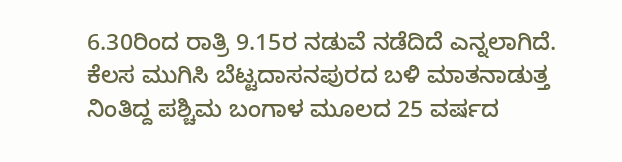6.30ರಿಂದ ರಾತ್ರಿ 9.15ರ ನಡುವೆ ನಡೆದಿದೆ ಎನ್ನಲಾಗಿದೆ. ಕೆಲಸ ಮುಗಿಸಿ ಬೆಟ್ಟದಾಸನಪುರದ ಬಳಿ ಮಾತನಾಡುತ್ತ ನಿಂತಿದ್ದ ಪಶ್ಚಿಮ ಬಂಗಾಳ ಮೂಲದ 25 ವರ್ಷದ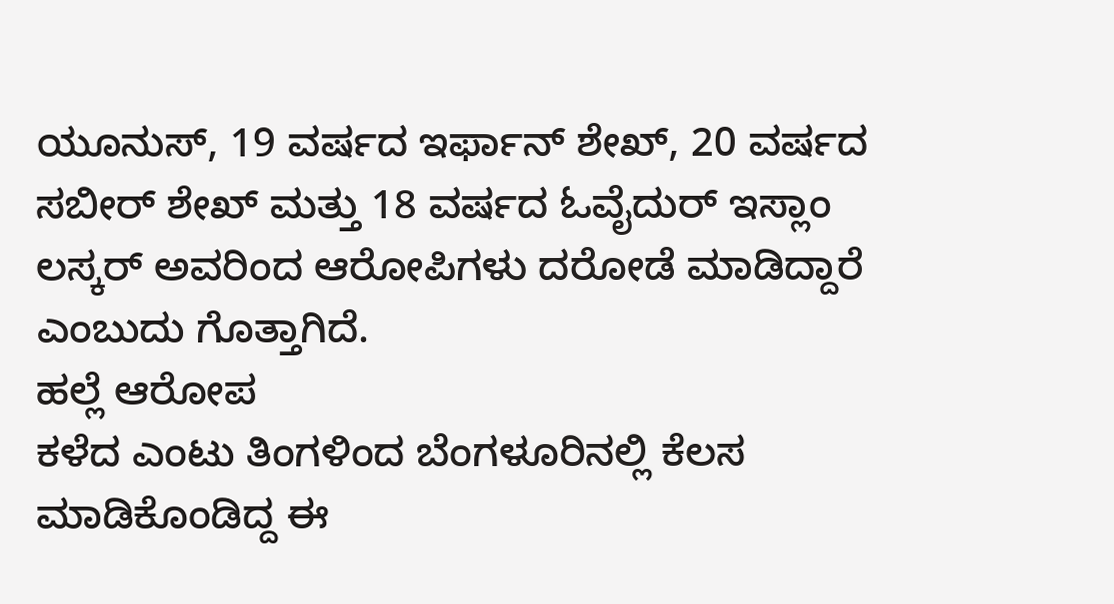ಯೂನುಸ್, 19 ವರ್ಷದ ಇರ್ಫಾನ್ ಶೇಖ್, 20 ವರ್ಷದ ಸಬೀರ್ ಶೇಖ್ ಮತ್ತು 18 ವರ್ಷದ ಓವೈದುರ್ ಇಸ್ಲಾಂ ಲಸ್ಕರ್ ಅವರಿಂದ ಆರೋಪಿಗಳು ದರೋಡೆ ಮಾಡಿದ್ದಾರೆ ಎಂಬುದು ಗೊತ್ತಾಗಿದೆ.
ಹಲ್ಲೆ ಆರೋಪ
ಕಳೆದ ಎಂಟು ತಿಂಗಳಿಂದ ಬೆಂಗಳೂರಿನಲ್ಲಿ ಕೆಲಸ ಮಾಡಿಕೊಂಡಿದ್ದ ಈ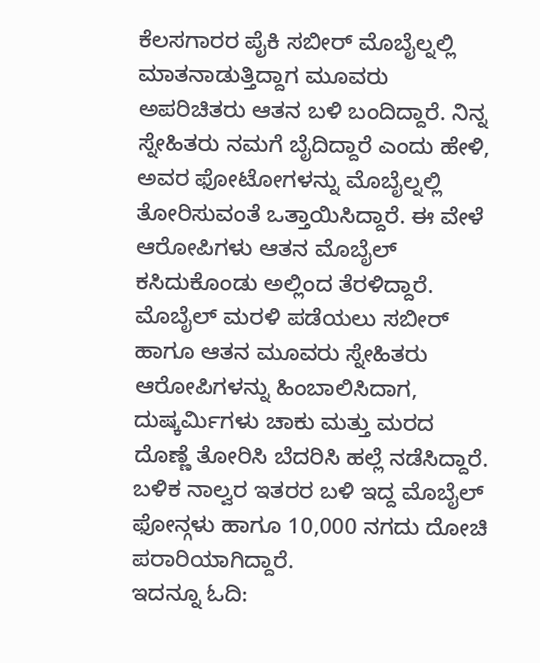ಕೆಲಸಗಾರರ ಪೈಕಿ ಸಬೀರ್ ಮೊಬೈಲ್ನಲ್ಲಿ ಮಾತನಾಡುತ್ತಿದ್ದಾಗ ಮೂವರು ಅಪರಿಚಿತರು ಆತನ ಬಳಿ ಬಂದಿದ್ದಾರೆ. ನಿನ್ನ ಸ್ನೇಹಿತರು ನಮಗೆ ಬೈದಿದ್ದಾರೆ ಎಂದು ಹೇಳಿ, ಅವರ ಫೋಟೋಗಳನ್ನು ಮೊಬೈಲ್ನಲ್ಲಿ ತೋರಿಸುವಂತೆ ಒತ್ತಾಯಿಸಿದ್ದಾರೆ. ಈ ವೇಳೆ ಆರೋಪಿಗಳು ಆತನ ಮೊಬೈಲ್ ಕಸಿದುಕೊಂಡು ಅಲ್ಲಿಂದ ತೆರಳಿದ್ದಾರೆ. ಮೊಬೈಲ್ ಮರಳಿ ಪಡೆಯಲು ಸಬೀರ್ ಹಾಗೂ ಆತನ ಮೂವರು ಸ್ನೇಹಿತರು ಆರೋಪಿಗಳನ್ನು ಹಿಂಬಾಲಿಸಿದಾಗ, ದುಷ್ಕರ್ಮಿಗಳು ಚಾಕು ಮತ್ತು ಮರದ ದೊಣ್ಣೆ ತೋರಿಸಿ ಬೆದರಿಸಿ ಹಲ್ಲೆ ನಡೆಸಿದ್ದಾರೆ. ಬಳಿಕ ನಾಲ್ವರ ಇತರರ ಬಳಿ ಇದ್ದ ಮೊಬೈಲ್ ಫೋನ್ಗಳು ಹಾಗೂ 10,000 ನಗದು ದೋಚಿ ಪರಾರಿಯಾಗಿದ್ದಾರೆ.
ಇದನ್ನೂ ಓದಿ: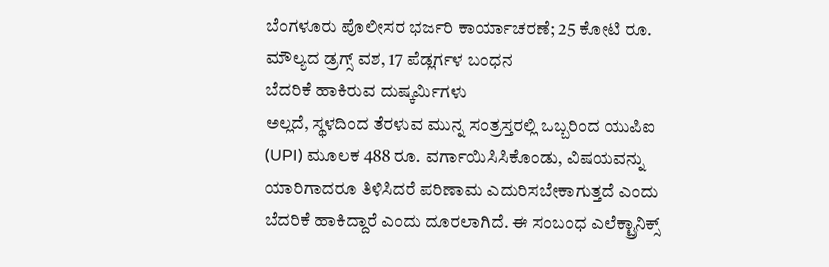ಬೆಂಗಳೂರು ಪೊಲೀಸರ ಭರ್ಜರಿ ಕಾರ್ಯಾಚರಣೆ; 25 ಕೋಟಿ ರೂ. ಮೌಲ್ಯದ ಡ್ರಗ್ಸ್ ವಶ, 17 ಪೆಡ್ಲರ್ಗಳ ಬಂಧನ
ಬೆದರಿಕೆ ಹಾಕಿರುವ ದುಷ್ಕರ್ಮಿಗಳು
ಅಲ್ಲದೆ, ಸ್ಥಳದಿಂದ ತೆರಳುವ ಮುನ್ನ ಸಂತ್ರಸ್ತರಲ್ಲಿ ಒಬ್ಬರಿಂದ ಯುಪಿಐ (UPI) ಮೂಲಕ 488 ರೂ. ವರ್ಗಾಯಿಸಿಸಿಕೊಂಡು, ವಿಷಯವನ್ನು ಯಾರಿಗಾದರೂ ತಿಳಿಸಿದರೆ ಪರಿಣಾಮ ಎದುರಿಸಬೇಕಾಗುತ್ತದೆ ಎಂದು ಬೆದರಿಕೆ ಹಾಕಿದ್ದಾರೆ ಎಂದು ದೂರಲಾಗಿದೆ. ಈ ಸಂಬಂಧ ಎಲೆಕ್ಟ್ರಾನಿಕ್ಸ್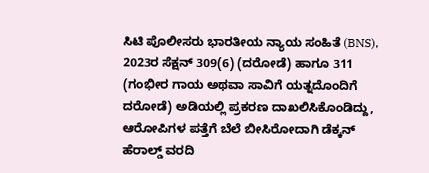ಸಿಟಿ ಪೊಲೀಸರು ಭಾರತೀಯ ನ್ಯಾಯ ಸಂಹಿತೆ (BNS), 2023ರ ಸೆಕ್ಷನ್ 309(6) (ದರೋಡೆ) ಹಾಗೂ 311 (ಗಂಭೀರ ಗಾಯ ಅಥವಾ ಸಾವಿಗೆ ಯತ್ನದೊಂದಿಗೆ ದರೋಡೆ) ಅಡಿಯಲ್ಲಿ ಪ್ರಕರಣ ದಾಖಲಿಸಿಕೊಂಡಿದ್ದು, ಆರೋಪಿಗಳ ಪತ್ತೆಗೆ ಬೆಲೆ ಬೀಸಿರೋದಾಗಿ ಡೆಕ್ಕನ್ ಹೆರಾಲ್ಡ್ ವರದಿ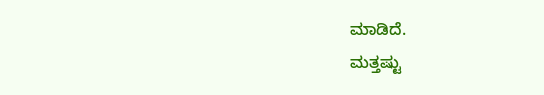ಮಾಡಿದೆ.
ಮತ್ತಷ್ಟು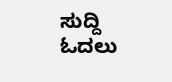ಸುದ್ದಿ ಓದಲು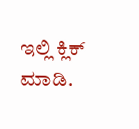ಇಲ್ಲಿ ಕ್ಲಿಕ್ ಮಾಡಿ.